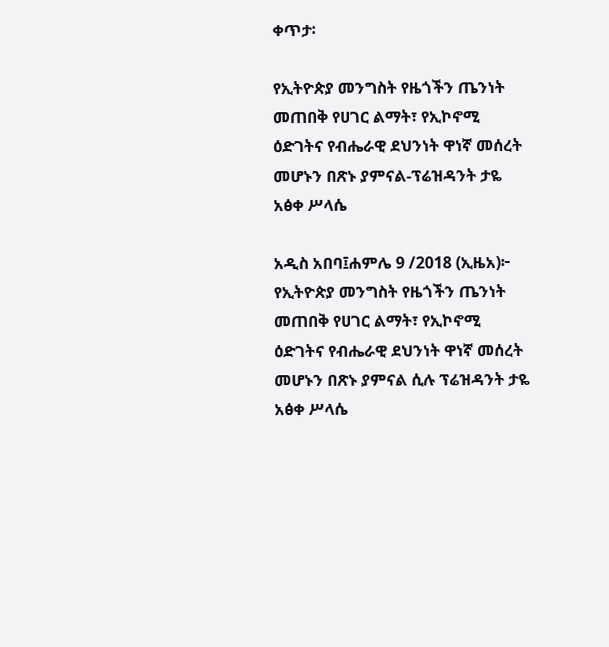ቀጥታ፡

የኢትዮጵያ መንግስት የዜጎችን ጤንነት መጠበቅ የሀገር ልማት፣ የኢኮኖሚ ዕድገትና የብሔራዊ ደህንነት ዋነኛ መሰረት መሆኑን በጽኑ ያምናል-ፕሬዝዳንት ታዬ አፅቀ ሥላሴ

አዲስ አበባ፤ሐምሌ 9 /2018 (ኢዜአ)፦ የኢትዮጵያ መንግስት የዜጎችን ጤንነት መጠበቅ የሀገር ልማት፣ የኢኮኖሚ ዕድገትና የብሔራዊ ደህንነት ዋነኛ መሰረት መሆኑን በጽኑ ያምናል ሲሉ ፕሬዝዳንት ታዬ አፅቀ ሥላሴ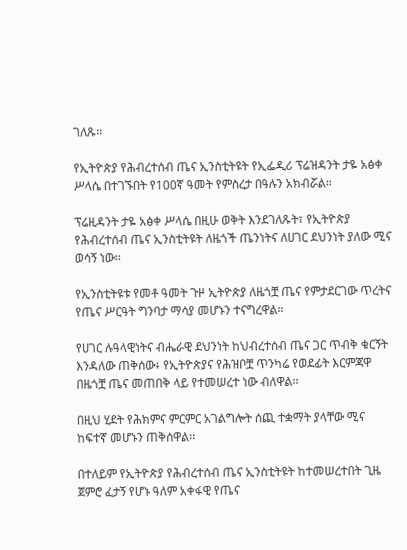ገለጹ፡፡

የኢትዮጵያ የሕብረተሰብ ጤና ኢንስቲትዩት የኢፌዲሪ ፕሬዝዳንት ታዬ አፅቀ ሥላሴ በተገኙበት የ100ኛ ዓመት የምስረታ በዓሉን አክብሯል።

ፕሬዚዳንት ታዬ አፅቀ ሥላሴ በዚሁ ወቅት እንደገለጹት፣ የኢትዮጵያ የሕብረተሰብ ጤና ኢንስቲትዩት ለዜጎች ጤንነትና ለሀገር ደህንነት ያለው ሚና ወሳኝ ነው፡፡

የኢንስቲትዩቱ የመቶ ዓመት ጉዞ ኢትዮጵያ ለዜጎቿ ጤና የምታደርገው ጥረትና የጤና ሥርዓት ግንባታ ማሳያ መሆኑን ተናግረዋል።

የሀገር ሉዓላዊነትና ብሔራዊ ደህንነት ከህብረተሰብ ጤና ጋር ጥብቅ ቁርኝት እንዳለው ጠቅሰው፥ የኢትዮጵያና የሕዝቦቿ ጥንካሬ የወደፊት እርምጃዋ በዜጎቿ ጤና መጠበቅ ላይ የተመሠረተ ነው ብለዋል፡፡

በዚህ ሂደት የሕክምና ምርምር አገልግሎት ሰጪ ተቋማት ያላቸው ሚና ከፍተኛ መሆኑን ጠቅሰዋል፡፡

በተለይም የኢትዮጵያ የሕብረተሰብ ጤና ኢንስቲትዩት ከተመሠረተበት ጊዜ ጀምሮ ፈታኝ የሆኑ ዓለም አቀፋዊ የጤና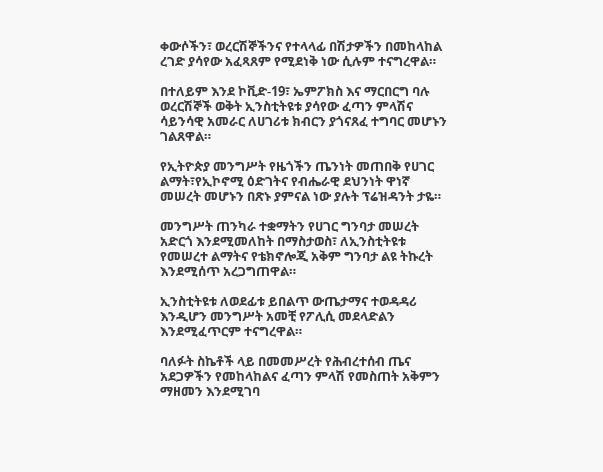ቀውሶችን፣ ወረርሽኞችንና የተላላፊ በሽታዎችን በመከላከል ረገድ ያሳየው አፈጻጸም የሚደነቅ ነው ሲሉም ተናግረዋል።

በተለይም እንደ ኮቪድ-19፣ ኤምፖክስ እና ማርበርግ ባሉ ወረርሽኞች ወቅት ኢንስቲትዩቱ ያሳየው ፈጣን ምላሽና ሳይንሳዊ አመራር ለሀገሪቱ ክብርን ያጎናጸፈ ተግባር መሆኑን ገልጸዋል።

የኢትዮጵያ መንግሥት የዜጎችን ጤንነት መጠበቅ የሀገር ልማት፣የኢኮኖሚ ዕድገትና የብሔራዊ ደህንነት ዋነኛ መሠረት መሆኑን በጽኑ ያምናል ነው ያሉት ፕሬዝዳንት ታዬ።

መንግሥት ጠንካራ ተቋማትን የሀገር ግንባታ መሠረት አድርጎ እንደሚመለከት በማስታወስ፣ ለኢንስቲትዩቱ የመሠረተ ልማትና የቴክኖሎጂ አቅም ግንባታ ልዩ ትኩረት እንደሚሰጥ አረጋግጠዋል።

ኢንስቲትዩቱ ለወደፊቱ ይበልጥ ውጤታማና ተወዳዳሪ እንዲሆን መንግሥት አመቺ የፖሊሲ መደላድልን እንደሚፈጥርም ተናግረዋል።

ባለፉት ስኬቶች ላይ በመመሥረት የሕብረተሰብ ጤና አደጋዎችን የመከላከልና ፈጣን ምላሽ የመስጠት አቅምን ማዘመን እንደሚገባ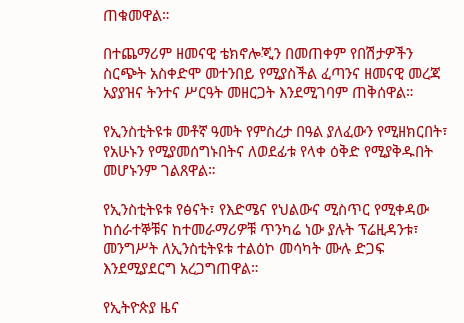ጠቁመዋል።

በተጨማሪም ዘመናዊ ቴክኖሎጂን በመጠቀም የበሽታዎችን ስርጭት አስቀድሞ መተንበይ የሚያስችል ፈጣንና ዘመናዊ መረጃ አያያዝና ትንተና ሥርዓት መዘርጋት እንደሚገባም ጠቅሰዋል።

የኢንስቲትዩቱ መቶኛ ዓመት የምስረታ በዓል ያለፈውን የሚዘክርበት፣ የአሁኑን የሚያመሰግኑበትና ለወደፊቱ የላቀ ዕቅድ የሚያቅዱበት መሆኑንም ገልጸዋል።

የኢንስቲትዩቱ የፅናት፣ የእድሜና የህልውና ሚስጥር የሚቀዳው ከሰራተኞቹና ከተመራማሪዎቹ ጥንካሬ ነው ያሉት ፕሬዚዳንቱ፣ መንግሥት ለኢንስቲትዩቱ ተልዕኮ መሳካት ሙሉ ድጋፍ እንደሚያደርግ አረጋግጠዋል።

የኢትዮጵያ ዜና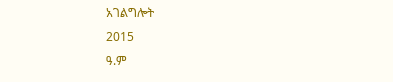አገልግሎት
2015
ዓ.ም